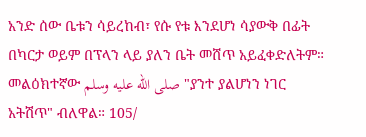አንድ ሰው ቤቱን ሳይረከብ፣ የሱ የቱ እንደሆነ ሳያውቅ በፊት በካርታ ወይም በፕላን ላይ ያለን ቤት መሸጥ አይፈቀድለትም። መልዕክተኛው صلى الله عليه وسلم "ያንተ ያልሆነን ነገር አትሽጥ" ብለዋል። 105/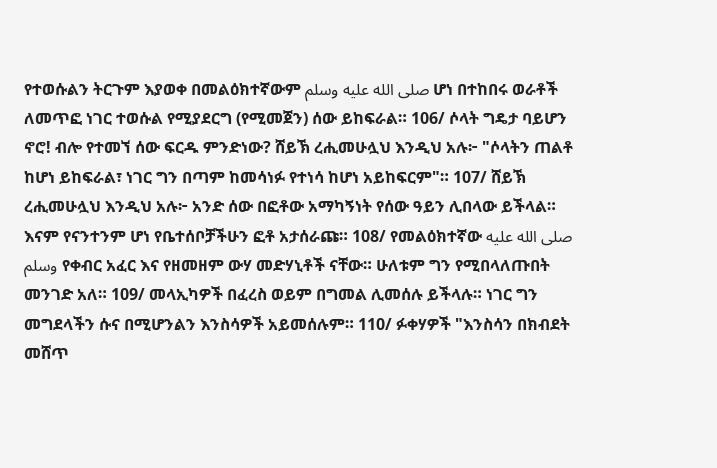የተወሱልን ትርጉም እያወቀ በመልዕክተኛውም صلى الله عليه وسلم ሆነ በተከበሩ ወራቶች ለመጥፎ ነገር ተወሱል የሚያደርግ (የሚመጀን) ሰው ይከፍራል። 106/ ሶላት ግዴታ ባይሆን ኖሮ! ብሎ የተመኘ ሰው ፍርዱ ምንድነው? ሸይኽ ረሒመሁሏህ እንዲህ አሉ፦ "ሶላትን ጠልቶ ከሆነ ይከፍራል፣ ነገር ግን በጣም ከመሳነፉ የተነሳ ከሆነ አይከፍርም"። 107/ ሸይኽ ረሒመሁሏህ እንዲህ አሉ፦ አንድ ሰው በፎቶው አማካኝነት የሰው ዓይን ሊበላው ይችላል። እናም የናንተንም ሆነ የቤተሰቦቻችሁን ፎቶ አታሰራጩ። 108/ የመልዕክተኛው صلى الله عليه وسلم የቀብር አፈር እና የዘመዘም ውሃ መድሃኒቶች ናቸው። ሁለቱም ግን የሚበላለጡበት መንገድ አለ። 109/ መላኢካዎች በፈረስ ወይም በግመል ሊመሰሉ ይችላሉ። ነገር ግን መግደላችን ሱና በሚሆንልን እንስሳዎች አይመሰሉም። 110/ ፉቀሃዎች "እንስሳን በክብደት መሸጥ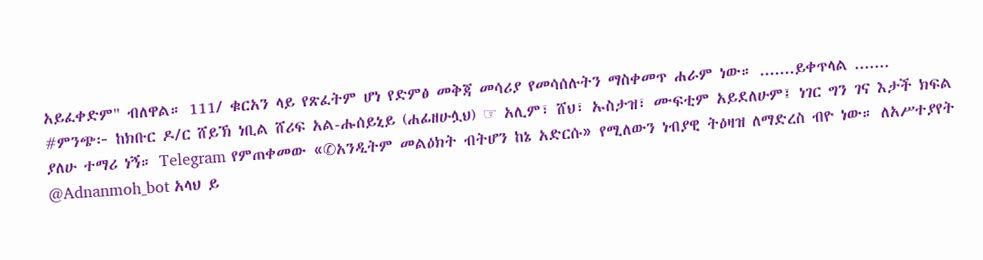አይፈቀድም" ብለዋል። 111/ ቁርአን ላይ የጽፈትም ሆነ የድምፅ መቅጃ መሳሪያ የመሳሰሉትን ማስቀመጥ ሐራም ነው። .......ይቀጥላል ....... #ምንጭ፦ ከክቡር ዶ/ር ሸይኽ ነቢል ሸሪፍ አል-ሑሰይኒይ (ሐፊዘሁሏህ) ☞ አሊም፣ ሸህ፣ ኡስታዝ፣ ሙፍቲም አይደለሁም፤ ነገር ግን ገና እታች ክፍል ያለሁ ተማሪ ነኝ። Telegram የምጠቀመው «✆አንዲትም መልዕክት ብትሆን ከኔ አድርሱ» የሚለውን ነብያዊ ትዕዛዝ ለማድረስ ብዮ ነው። ለአሥተያየት @Adnanmoh_bot አላህ ይ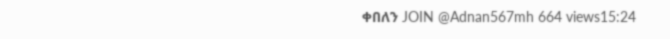ቀበለን JOIN @Adnan567mh 664 views15:24